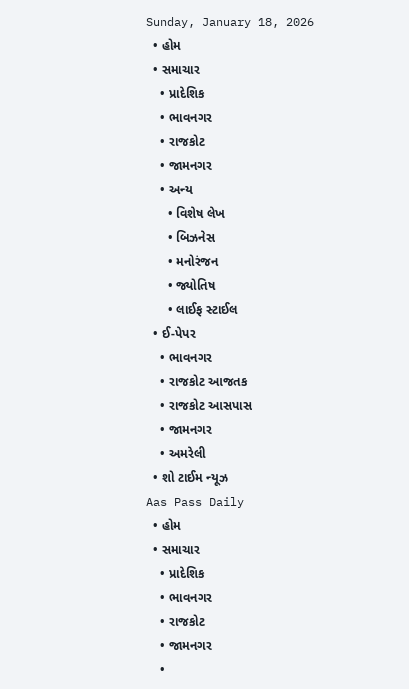Sunday, January 18, 2026
  • હોમ
  • સમાચાર
    • પ્રાદેશિક
    • ભાવનગર
    • રાજકોટ
    • જામનગર
    • અન્ય
      • વિશેષ લેખ
      • બિઝનેસ
      • મનોરંજન
      • જ્યોતિષ
      • લાઈફ સ્ટાઈલ
  • ઈ-પેપર
    • ભાવનગર
    • રાજકોટ આજતક
    • રાજકોટ આસપાસ
    • જામનગર
    • અમરેલી
  • શો ટાઈમ ન્યૂઝ
Aas Pass Daily
  • હોમ
  • સમાચાર
    • પ્રાદેશિક
    • ભાવનગર
    • રાજકોટ
    • જામનગર
    •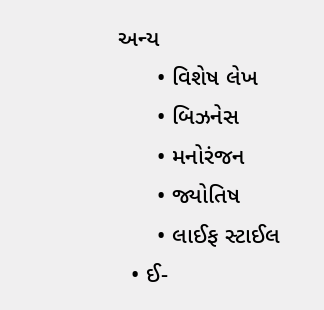અન્ય
      • વિશેષ લેખ
      • બિઝનેસ
      • મનોરંજન
      • જ્યોતિષ
      • લાઈફ સ્ટાઈલ
  • ઈ-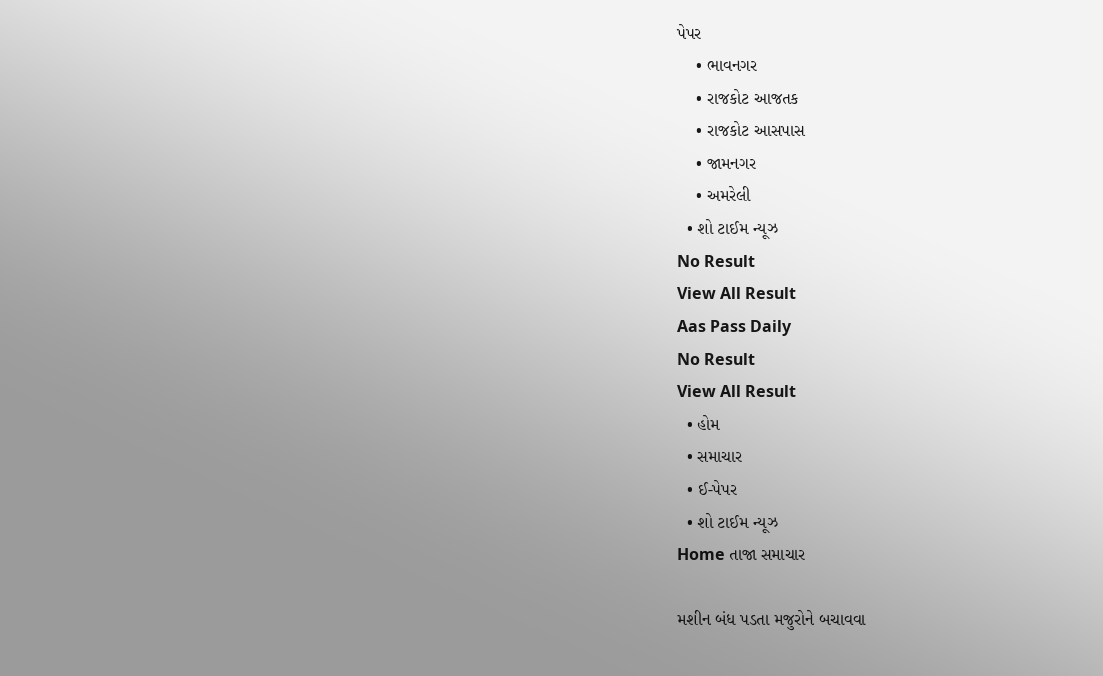પેપર
    • ભાવનગર
    • રાજકોટ આજતક
    • રાજકોટ આસપાસ
    • જામનગર
    • અમરેલી
  • શો ટાઈમ ન્યૂઝ
No Result
View All Result
Aas Pass Daily
No Result
View All Result
  • હોમ
  • સમાચાર
  • ઈ-પેપર
  • શો ટાઈમ ન્યૂઝ
Home તાજા સમાચાર

મશીન બંધ પડતા મજુરોને બચાવવા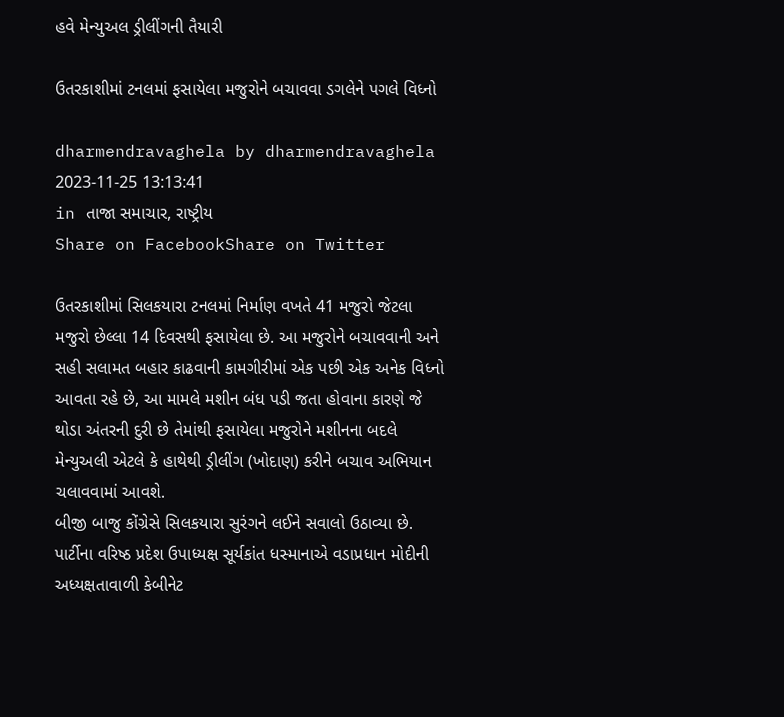હવે મેન્યુઅલ ડ્રીલીંગની તૈયારી

ઉતરકાશીમાં ટનલમાં ફસાયેલા મજુરોને બચાવવા ડગલેને પગલે વિધ્નો

dharmendravaghela by dharmendravaghela
2023-11-25 13:13:41
in તાજા સમાચાર, રાષ્ટ્રીય
Share on FacebookShare on Twitter

ઉતરકાશીમાં સિલકયારા ટનલમાં નિર્માણ વખતે 41 મજુરો જેટલા મજુરો છેલ્લા 14 દિવસથી ફસાયેલા છે. આ મજુરોને બચાવવાની અને સહી સલામત બહાર કાઢવાની કામગીરીમાં એક પછી એક અનેક વિધ્નો આવતા રહે છે, આ મામલે મશીન બંધ પડી જતા હોવાના કારણે જે થોડા અંતરની દુરી છે તેમાંથી ફસાયેલા મજુરોને મશીનના બદલે મેન્યુઅલી એટલે કે હાથેથી ડ્રીલીંગ (ખોદાણ) કરીને બચાવ અભિયાન ચલાવવામાં આવશે.
બીજી બાજુ કોંગ્રેસે સિલકયારા સુરંગને લઈને સવાલો ઉઠાવ્યા છે. પાર્ટીના વરિષ્ઠ પ્રદેશ ઉપાધ્યક્ષ સૂર્યકાંત ધસ્માનાએ વડાપ્રધાન મોદીની અધ્યક્ષતાવાળી કેબીનેટ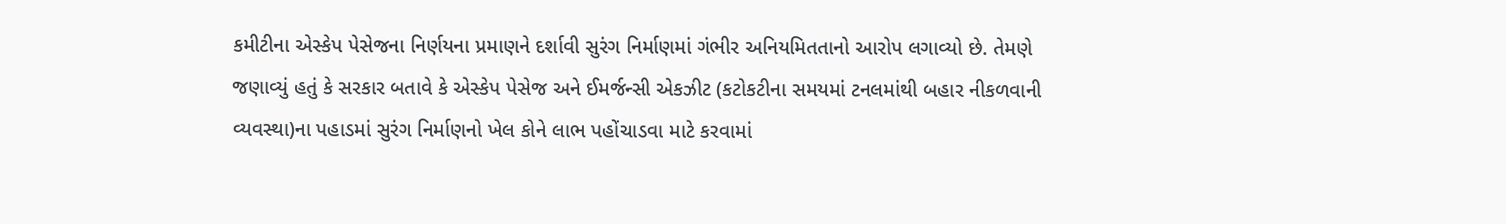કમીટીના એસ્કેપ પેસેજના નિર્ણયના પ્રમાણને દર્શાવી સુરંગ નિર્માણમાં ગંભીર અનિયમિતતાનો આરોપ લગાવ્યો છે. તેમણે જણાવ્યું હતું કે સરકાર બતાવે કે એસ્કેપ પેસેજ અને ઈમર્જન્સી એકઝીટ (કટોકટીના સમયમાં ટનલમાંથી બહાર નીકળવાની વ્યવસ્થા)ના પહાડમાં સુરંગ નિર્માણનો ખેલ કોને લાભ પહોંચાડવા માટે કરવામાં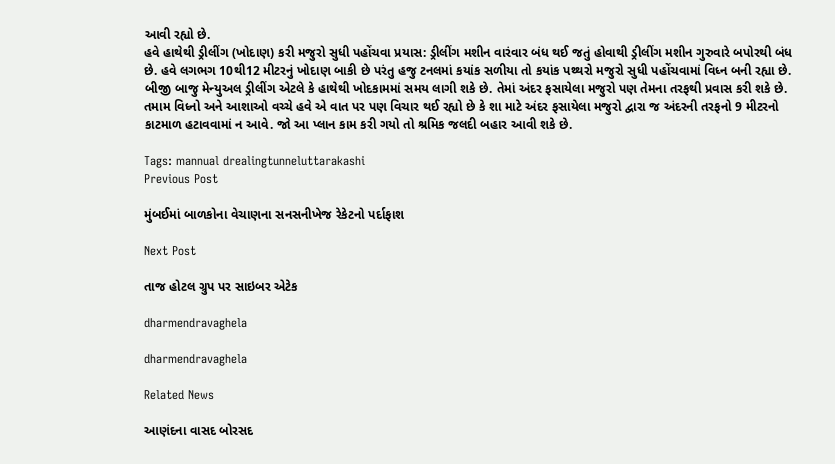આવી રહ્યો છે.
હવે હાથેથી ડ્રીલીંગ (ખોદાણ) કરી મજુરો સુધી પહોંચવા પ્રયાસ: ડ્રીલીંગ મશીન વારંવાર બંધ થઈ જતું હોવાથી ડ્રીલીંગ મશીન ગુરુવારે બપોરથી બંધ છે. હવે લગભગ 10થી12 મીટરનું ખોદાણ બાકી છે પરંતુ હજુ ટનલમાં કયાંક સળીયા તો કયાંક પથ્થરો મજુરો સુધી પહોંચવામાં વિધ્ન બની રહ્યા છે. બીજી બાજુ મેન્યુઅલ ડ્રીલીંગ એટલે કે હાથેથી ખોદકામમાં સમય લાગી શકે છે. તેમાં અંદર ફસાયેલા મજુરો પણ તેમના તરફથી પ્રવાસ કરી શકે છે. તમામ વિધ્નો અને આશાઓ વચ્ચે હવે એ વાત પર પણ વિચાર થઈ રહ્યો છે કે શા માટે અંદર ફસાયેલા મજુરો દ્વારા જ અંદરની તરફનો 9 મીટરનો કાટમાળ હટાવવામાં ન આવે. જો આ પ્લાન કામ કરી ગયો તો શ્રમિક જલદી બહાર આવી શકે છે.

Tags: mannual drealingtunneluttarakashi
Previous Post

મુંબઈમાં બાળકોના વેચાણના સનસનીખેજ રેકેટનો પર્દાફાશ

Next Post

તાજ હોટલ ગ્રુપ પર સાઇબર એટેક

dharmendravaghela

dharmendravaghela

Related News

આણંદના વાસદ બોરસદ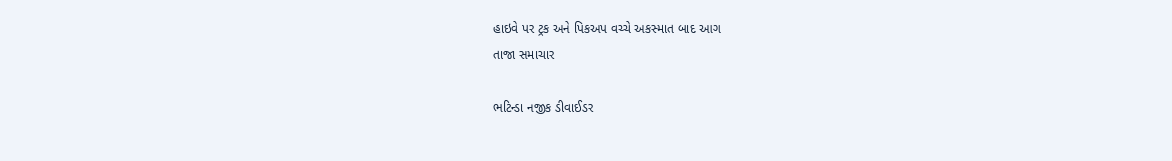હાઇવે પર ટ્રક અને પિકઅપ વચ્ચે અકસ્માત બાદ આગ
તાજા સમાચાર

ભટિન્ડા નજીક ડીવાઈડર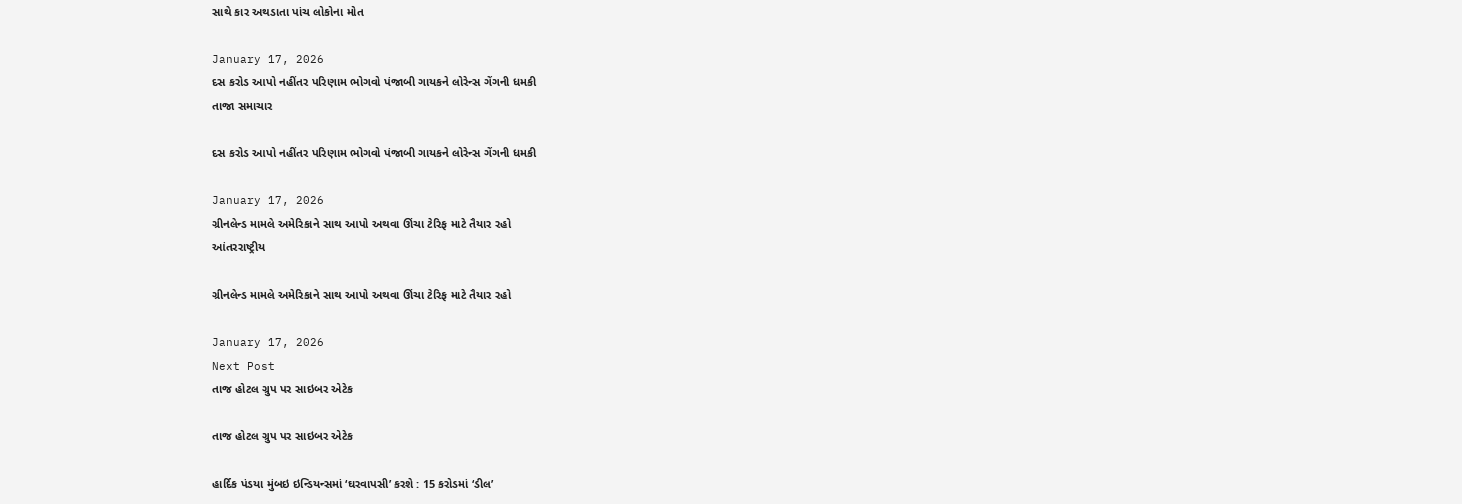સાથે કાર અથડાતા પાંચ લોકોના મોત

January 17, 2026
દસ કરોડ આપો નહીંતર પરિણામ ભોગવો પંજાબી ગાયકને લોરેન્સ ગેંગની ધમકી
તાજા સમાચાર

દસ કરોડ આપો નહીંતર પરિણામ ભોગવો પંજાબી ગાયકને લોરેન્સ ગેંગની ધમકી

January 17, 2026
ગ્રીનલેન્ડ મામલે અમેરિકાને સાથ આપો અથવા ઊંચા ટેરિફ માટે તૈયાર રહો
આંતરરાષ્ટ્રીય

ગ્રીનલેન્ડ મામલે અમેરિકાને સાથ આપો અથવા ઊંચા ટેરિફ માટે તૈયાર રહો

January 17, 2026
Next Post
તાજ હોટલ ગ્રુપ પર સાઇબર એટેક

તાજ હોટલ ગ્રુપ પર સાઇબર એટેક

હાર્દિક પંડયા મુંબઇ ઇન્ડિયન્સમાં ‘ઘરવાપસી’ કરશે : 15 કરોડમાં ‘ડીલ’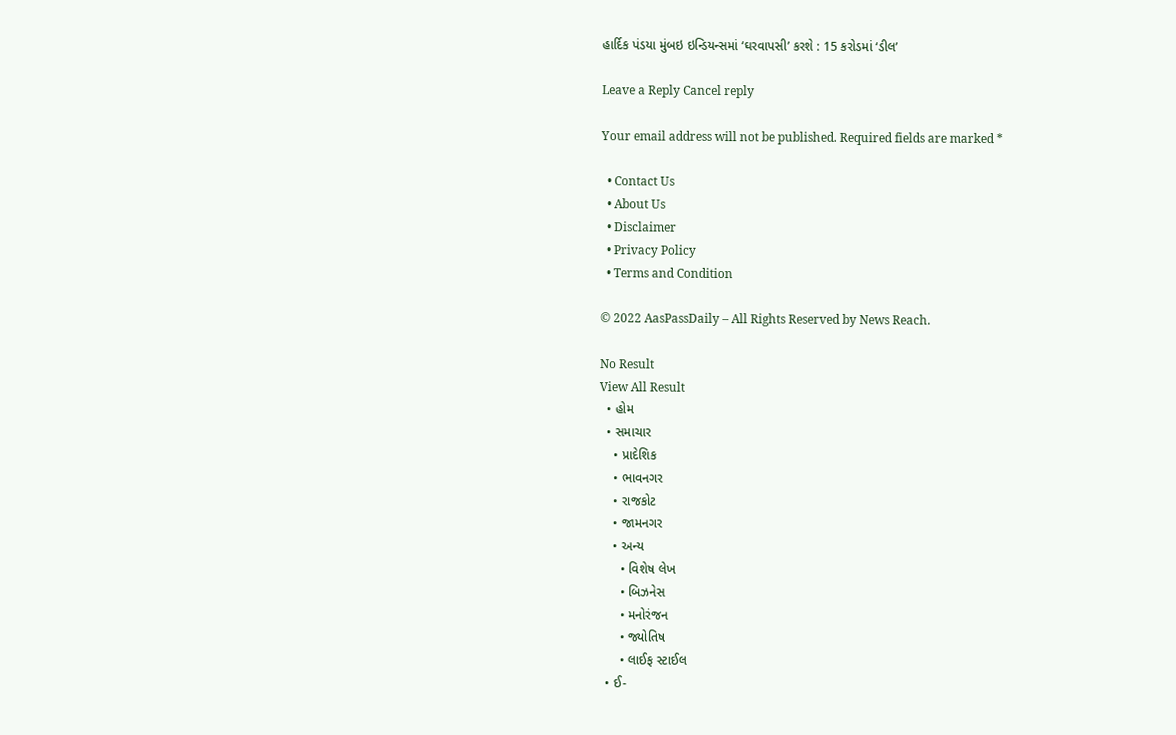હાર્દિક પંડયા મુંબઇ ઇન્ડિયન્સમાં ‘ઘરવાપસી’ કરશે : 15 કરોડમાં ‘ડીલ’

Leave a Reply Cancel reply

Your email address will not be published. Required fields are marked *

  • Contact Us
  • About Us
  • Disclaimer
  • Privacy Policy
  • Terms and Condition

© 2022 AasPassDaily – All Rights Reserved by News Reach.

No Result
View All Result
  • હોમ
  • સમાચાર
    • પ્રાદેશિક
    • ભાવનગર
    • રાજકોટ
    • જામનગર
    • અન્ય
      • વિશેષ લેખ
      • બિઝનેસ
      • મનોરંજન
      • જ્યોતિષ
      • લાઈફ સ્ટાઈલ
  • ઈ-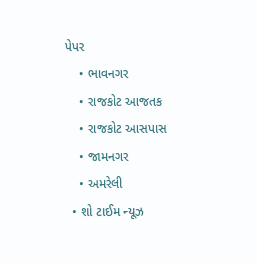પેપર
    • ભાવનગર
    • રાજકોટ આજતક
    • રાજકોટ આસપાસ
    • જામનગર
    • અમરેલી
  • શો ટાઈમ ન્યૂઝ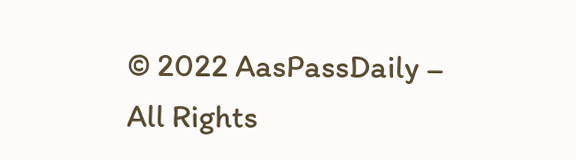© 2022 AasPassDaily – All Rights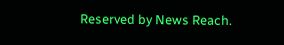Reserved by News Reach.